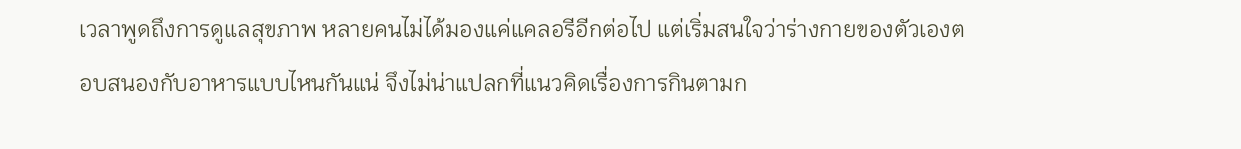เวลาพูดถึงการดูแลสุขภาพ หลายคนไม่ได้มองแค่แคลอรีอีกต่อไป แต่เริ่มสนใจว่าร่างกายของตัวเองตอบสนองกับอาหารแบบไหนกันแน่ จึงไม่น่าแปลกที่แนวคิดเรื่องการกินตามก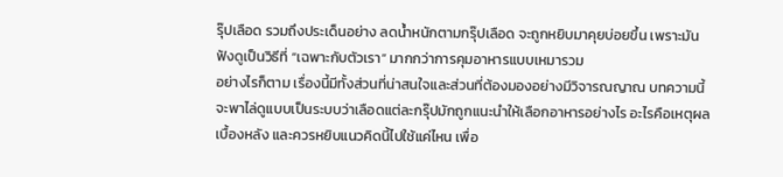รุ๊ปเลือด รวมถึงประเด็นอย่าง ลดน้ำหนักตามกรุ๊ปเลือด จะถูกหยิบมาคุยบ่อยขึ้น เพราะมันฟังดูเป็นวิธีที่ “เฉพาะกับตัวเรา” มากกว่าการคุมอาหารแบบเหมารวม
อย่างไรก็ตาม เรื่องนี้มีทั้งส่วนที่น่าสนใจและส่วนที่ต้องมองอย่างมีวิจารณญาณ บทความนี้จะพาไล่ดูแบบเป็นระบบว่าเลือดแต่ละกรุ๊ปมักถูกแนะนำให้เลือกอาหารอย่างไร อะไรคือเหตุผลเบื้องหลัง และควรหยิบแนวคิดนี้ไปใช้แค่ไหน เพื่อ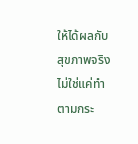ให้ได้ผลกับสุขภาพจริง ไม่ใช่แค่ทำตามกระ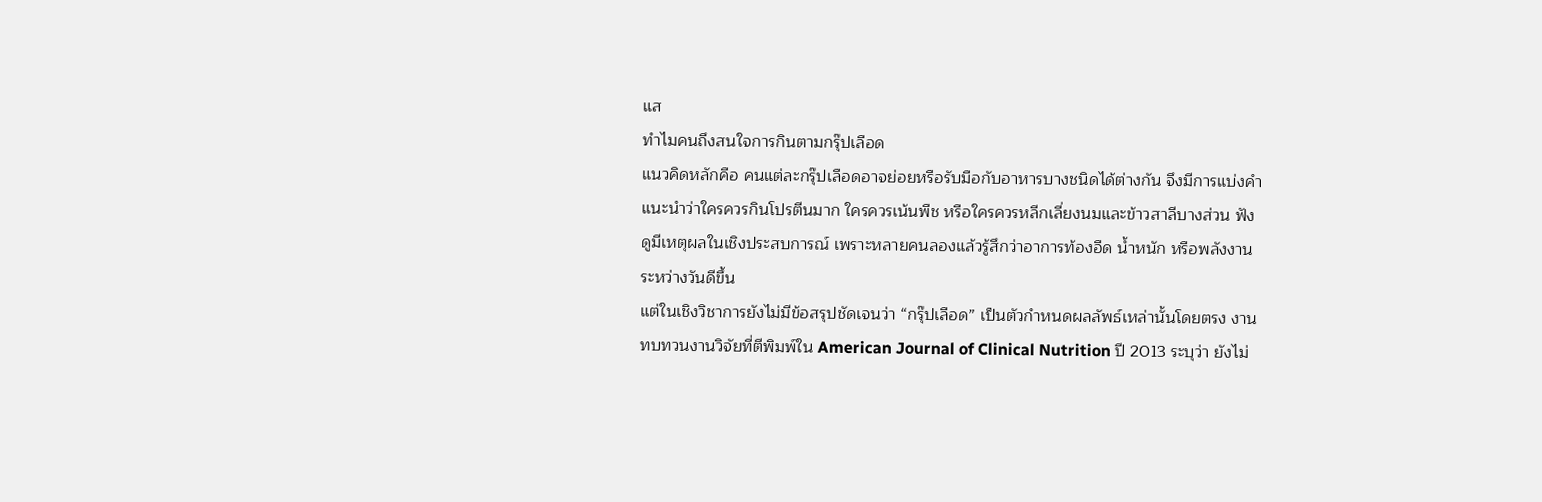แส
ทำไมคนถึงสนใจการกินตามกรุ๊ปเลือด
แนวคิดหลักคือ คนแต่ละกรุ๊ปเลือดอาจย่อยหรือรับมือกับอาหารบางชนิดได้ต่างกัน จึงมีการแบ่งคำแนะนำว่าใครควรกินโปรตีนมาก ใครควรเน้นพืช หรือใครควรหลีกเลี่ยงนมและข้าวสาลีบางส่วน ฟังดูมีเหตุผลในเชิงประสบการณ์ เพราะหลายคนลองแล้วรู้สึกว่าอาการท้องอืด น้ำหนัก หรือพลังงานระหว่างวันดีขึ้น
แต่ในเชิงวิชาการยังไม่มีข้อสรุปชัดเจนว่า “กรุ๊ปเลือด” เป็นตัวกำหนดผลลัพธ์เหล่านั้นโดยตรง งานทบทวนงานวิจัยที่ตีพิมพ์ใน American Journal of Clinical Nutrition ปี 2013 ระบุว่า ยังไม่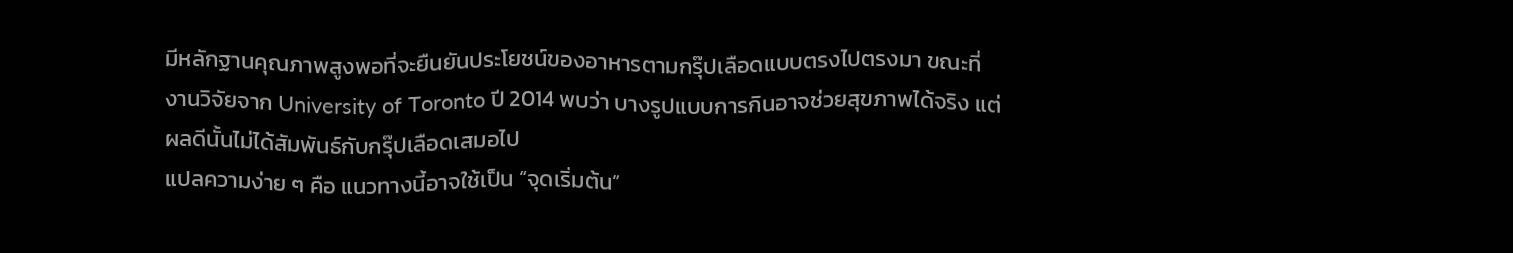มีหลักฐานคุณภาพสูงพอที่จะยืนยันประโยชน์ของอาหารตามกรุ๊ปเลือดแบบตรงไปตรงมา ขณะที่งานวิจัยจาก University of Toronto ปี 2014 พบว่า บางรูปแบบการกินอาจช่วยสุขภาพได้จริง แต่ผลดีนั้นไม่ได้สัมพันธ์กับกรุ๊ปเลือดเสมอไป
แปลความง่าย ๆ คือ แนวทางนี้อาจใช้เป็น “จุดเริ่มต้น”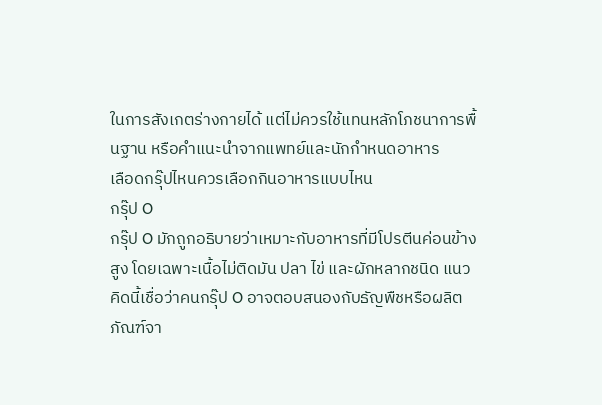ในการสังเกตร่างกายได้ แต่ไม่ควรใช้แทนหลักโภชนาการพื้นฐาน หรือคำแนะนำจากแพทย์และนักกำหนดอาหาร
เลือดกรุ๊ปไหนควรเลือกกินอาหารแบบไหน
กรุ๊ป O
กรุ๊ป O มักถูกอธิบายว่าเหมาะกับอาหารที่มีโปรตีนค่อนข้างสูง โดยเฉพาะเนื้อไม่ติดมัน ปลา ไข่ และผักหลากชนิด แนวคิดนี้เชื่อว่าคนกรุ๊ป O อาจตอบสนองกับธัญพืชหรือผลิตภัณฑ์จา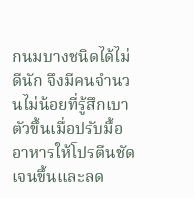กนมบางชนิดได้ไม่ดีนัก จึงมีคนจำนวนไม่น้อยที่รู้สึกเบาตัวขึ้นเมื่อปรับมื้ออาหารให้โปรตีนชัดเจนขึ้นและลด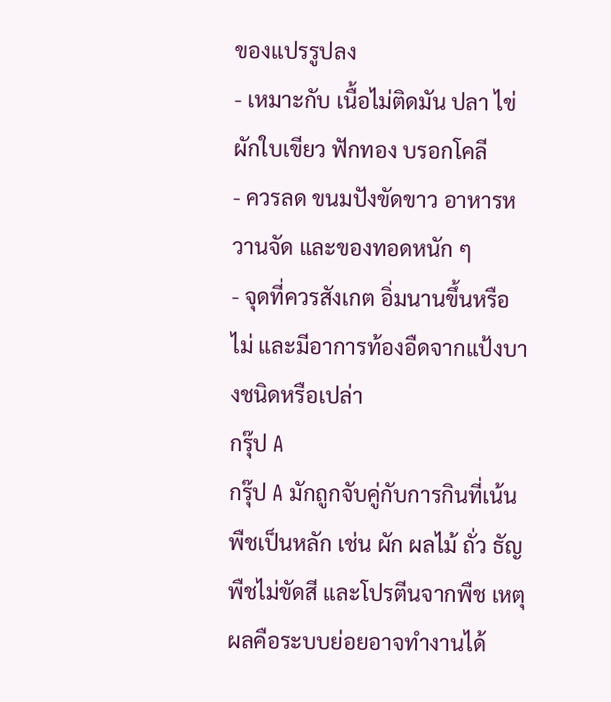ของแปรรูปลง
- เหมาะกับ เนื้อไม่ติดมัน ปลา ไข่ ผักใบเขียว ฟักทอง บรอกโคลี
- ควรลด ขนมปังขัดขาว อาหารหวานจัด และของทอดหนัก ๆ
- จุดที่ควรสังเกต อิ่มนานขึ้นหรือไม่ และมีอาการท้องอืดจากแป้งบางชนิดหรือเปล่า
กรุ๊ป A
กรุ๊ป A มักถูกจับคู่กับการกินที่เน้นพืชเป็นหลัก เช่น ผัก ผลไม้ ถั่ว ธัญพืชไม่ขัดสี และโปรตีนจากพืช เหตุผลคือระบบย่อยอาจทำงานได้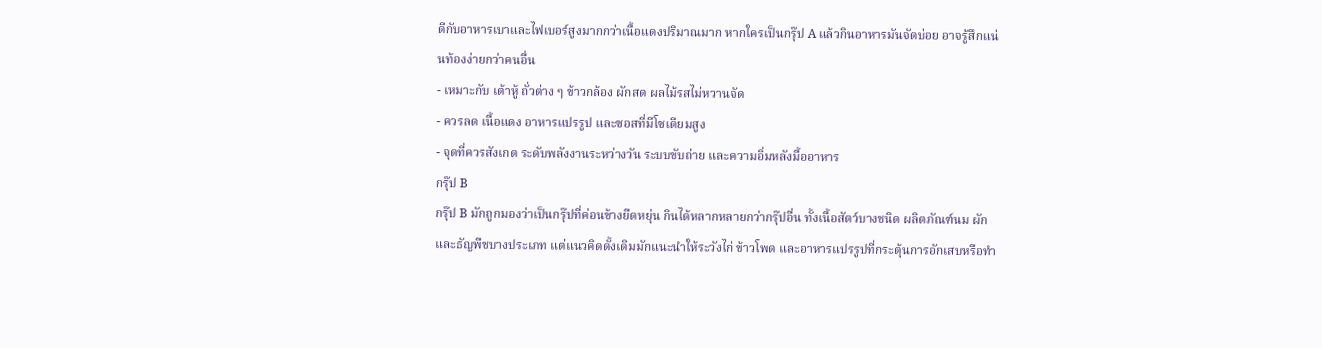ดีกับอาหารเบาและไฟเบอร์สูงมากกว่าเนื้อแดงปริมาณมาก หากใครเป็นกรุ๊ป A แล้วกินอาหารมันจัดบ่อย อาจรู้สึกแน่นท้องง่ายกว่าคนอื่น
- เหมาะกับ เต้าหู้ ถั่วต่าง ๆ ข้าวกล้อง ผักสด ผลไม้รสไม่หวานจัด
- ควรลด เนื้อแดง อาหารแปรรูป และซอสที่มีโซเดียมสูง
- จุดที่ควรสังเกต ระดับพลังงานระหว่างวัน ระบบขับถ่าย และความอิ่มหลังมื้ออาหาร
กรุ๊ป B
กรุ๊ป B มักถูกมองว่าเป็นกรุ๊ปที่ค่อนข้างยืดหยุ่น กินได้หลากหลายกว่ากรุ๊ปอื่น ทั้งเนื้อสัตว์บางชนิด ผลิตภัณฑ์นม ผัก และธัญพืชบางประเภท แต่แนวคิดดั้งเดิมมักแนะนำให้ระวังไก่ ข้าวโพด และอาหารแปรรูปที่กระตุ้นการอักเสบหรือทำ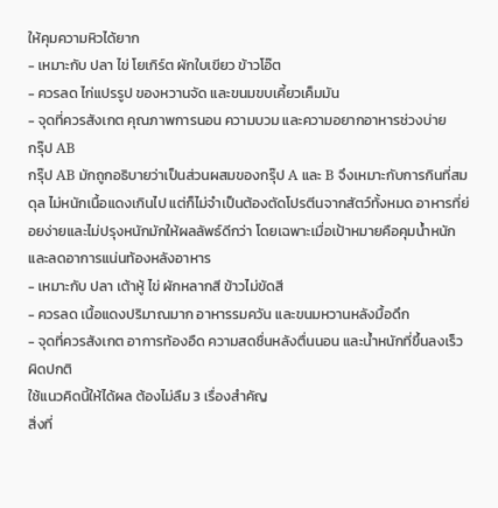ให้คุมความหิวได้ยาก
- เหมาะกับ ปลา ไข่ โยเกิร์ต ผักใบเขียว ข้าวโอ๊ต
- ควรลด ไก่แปรรูป ของหวานจัด และขนมขบเคี้ยวเค็มมัน
- จุดที่ควรสังเกต คุณภาพการนอน ความบวม และความอยากอาหารช่วงบ่าย
กรุ๊ป AB
กรุ๊ป AB มักถูกอธิบายว่าเป็นส่วนผสมของกรุ๊ป A และ B จึงเหมาะกับการกินที่สมดุล ไม่หนักเนื้อแดงเกินไป แต่ก็ไม่จำเป็นต้องตัดโปรตีนจากสัตว์ทั้งหมด อาหารที่ย่อยง่ายและไม่ปรุงหนักมักให้ผลลัพธ์ดีกว่า โดยเฉพาะเมื่อเป้าหมายคือคุมน้ำหนักและลดอาการแน่นท้องหลังอาหาร
- เหมาะกับ ปลา เต้าหู้ ไข่ ผักหลากสี ข้าวไม่ขัดสี
- ควรลด เนื้อแดงปริมาณมาก อาหารรมควัน และขนมหวานหลังมื้อดึก
- จุดที่ควรสังเกต อาการท้องอืด ความสดชื่นหลังตื่นนอน และน้ำหนักที่ขึ้นลงเร็วผิดปกติ
ใช้แนวคิดนี้ให้ได้ผล ต้องไม่ลืม 3 เรื่องสำคัญ
สิ่งที่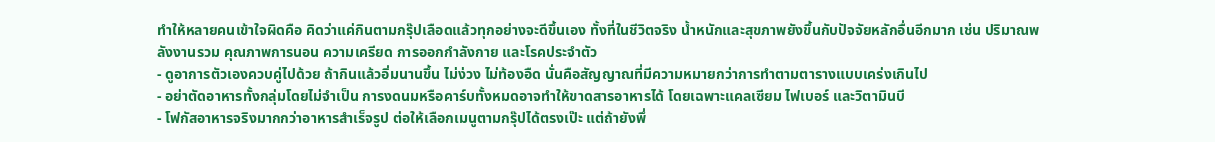ทำให้หลายคนเข้าใจผิดคือ คิดว่าแค่กินตามกรุ๊ปเลือดแล้วทุกอย่างจะดีขึ้นเอง ทั้งที่ในชีวิตจริง น้ำหนักและสุขภาพยังขึ้นกับปัจจัยหลักอื่นอีกมาก เช่น ปริมาณพลังงานรวม คุณภาพการนอน ความเครียด การออกกำลังกาย และโรคประจำตัว
- ดูอาการตัวเองควบคู่ไปด้วย ถ้ากินแล้วอิ่มนานขึ้น ไม่ง่วง ไม่ท้องอืด นั่นคือสัญญาณที่มีความหมายกว่าการทำตามตารางแบบเคร่งเกินไป
- อย่าตัดอาหารทั้งกลุ่มโดยไม่จำเป็น การงดนมหรือคาร์บทั้งหมดอาจทำให้ขาดสารอาหารได้ โดยเฉพาะแคลเซียม ไฟเบอร์ และวิตามินบี
- โฟกัสอาหารจริงมากกว่าอาหารสำเร็จรูป ต่อให้เลือกเมนูตามกรุ๊ปได้ตรงเป๊ะ แต่ถ้ายังพึ่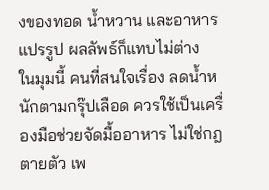งของทอด น้ำหวาน และอาหารแปรรูป ผลลัพธ์ก็แทบไม่ต่าง
ในมุมนี้ คนที่สนใจเรื่อง ลดน้ำหนักตามกรุ๊ปเลือด ควรใช้เป็นเครื่องมือช่วยจัดมื้ออาหาร ไม่ใช่กฎตายตัว เพ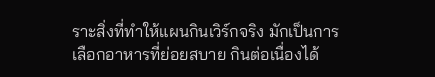ราะสิ่งที่ทำให้แผนกินเวิร์กจริง มักเป็นการเลือกอาหารที่ย่อยสบาย กินต่อเนื่องได้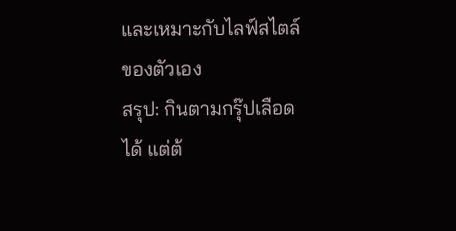และเหมาะกับไลฟ์สไตล์ของตัวเอง
สรุป: กินตามกรุ๊ปเลือดได้ แต่ต้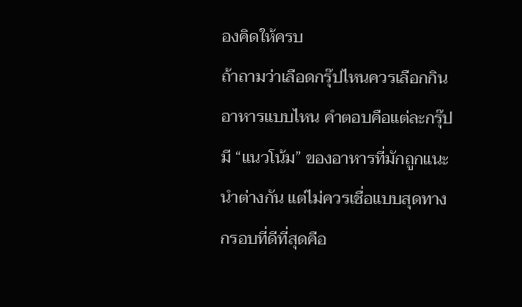องคิดให้ครบ
ถ้าถามว่าเลือดกรุ๊ปไหนควรเลือกกินอาหารแบบไหน คำตอบคือแต่ละกรุ๊ปมี “แนวโน้ม” ของอาหารที่มักถูกแนะนำต่างกัน แต่ไม่ควรเชื่อแบบสุดทาง กรอบที่ดีที่สุดคือ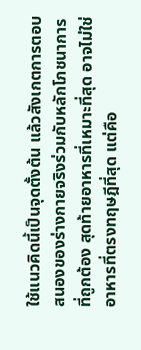ใช้แนวคิดนี้เป็นจุดตั้งต้น แล้วสังเกตการตอบสนองของร่างกายจริงร่วมกับหลักโภชนาการที่ถูกต้อง สุดท้ายอาหารที่เหมาะที่สุด อาจไม่ใช่อาหารที่ตรงทฤษฎีที่สุด แต่คือ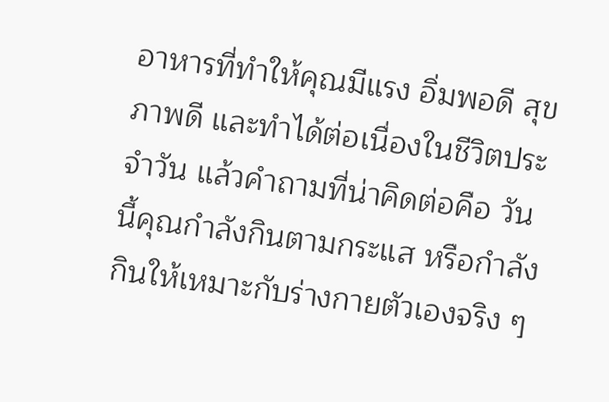อาหารที่ทำให้คุณมีแรง อิ่มพอดี สุขภาพดี และทำได้ต่อเนื่องในชีวิตประจำวัน แล้วคำถามที่น่าคิดต่อคือ วันนี้คุณกำลังกินตามกระแส หรือกำลังกินให้เหมาะกับร่างกายตัวเองจริง ๆ